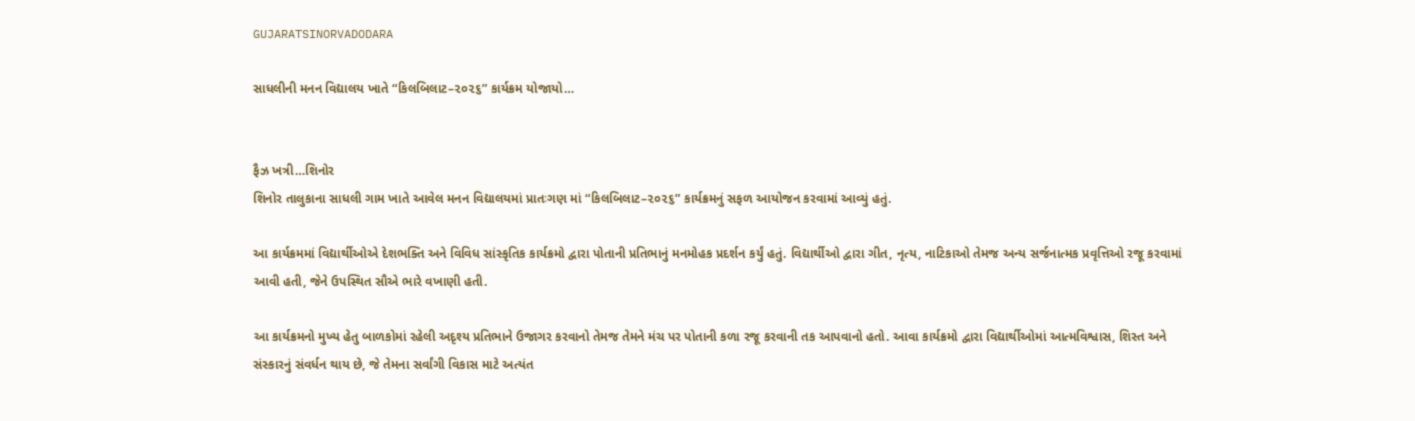GUJARATSINORVADODARA

સાધલીની મનન વિદ્યાલય ખાતે “કિલબિલાટ–૨૦૨૬” કાર્યક્રમ યોજાયો…


ફૈઝ ખત્રી…શિનોર
શિનોર તાલુકાના સાધલી ગામ ખાતે આવેલ મનન વિદ્યાલયમાં પ્રાતઃગણ માં “કિલબિલાટ–૨૦૨૬” કાર્યક્રમનું સફળ આયોજન કરવામાં આવ્યું હતું.

આ કાર્યક્રમમાં વિદ્યાર્થીઓએ દેશભક્તિ અને વિવિધ સાંસ્કૃતિક કાર્યક્રમો દ્વારા પોતાની પ્રતિભાનું મનમોહક પ્રદર્શન કર્યું હતું. વિદ્યાર્થીઓ દ્વારા ગીત, નૃત્ય, નાટિકાઓ તેમજ અન્ય સર્જનાત્મક પ્રવૃત્તિઓ રજૂ કરવામાં આવી હતી, જેને ઉપસ્થિત સૌએ ભારે વખાણી હતી.

આ કાર્યક્રમનો મુખ્ય હેતુ બાળકોમાં રહેલી અદૃશ્ય પ્રતિભાને ઉજાગર કરવાનો તેમજ તેમને મંચ પર પોતાની કળા રજૂ કરવાની તક આપવાનો હતો. આવા કાર્યક્રમો દ્વારા વિદ્યાર્થીઓમાં આત્મવિશ્વાસ, શિસ્ત અને સંસ્કારનું સંવર્ધન થાય છે, જે તેમના સર્વાંગી વિકાસ માટે અત્યંત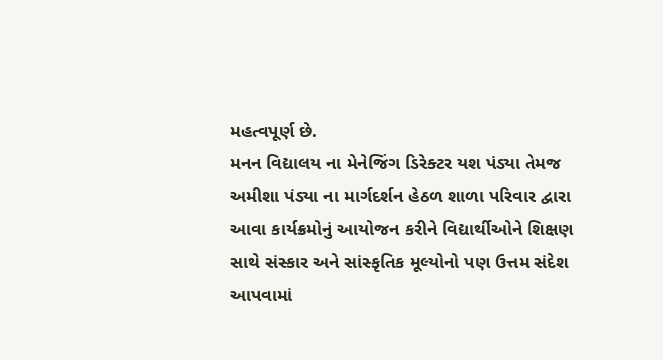મહત્વપૂર્ણ છે.
મનન વિદ્યાલય ના મેનેજિંગ ડિરેક્ટર યશ પંડ્યા તેમજ અમીશા પંડ્યા ના માર્ગદર્શન હેઠળ શાળા પરિવાર દ્વારા આવા કાર્યક્રમોનું આયોજન કરીને વિદ્યાર્થીઓને શિક્ષણ સાથે સંસ્કાર અને સાંસ્કૃતિક મૂલ્યોનો પણ ઉત્તમ સંદેશ આપવામાં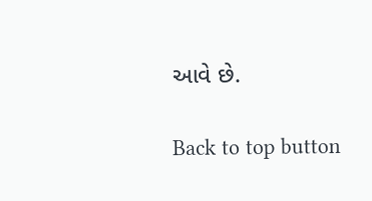આવે છે.

Back to top button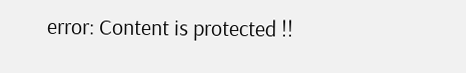error: Content is protected !!